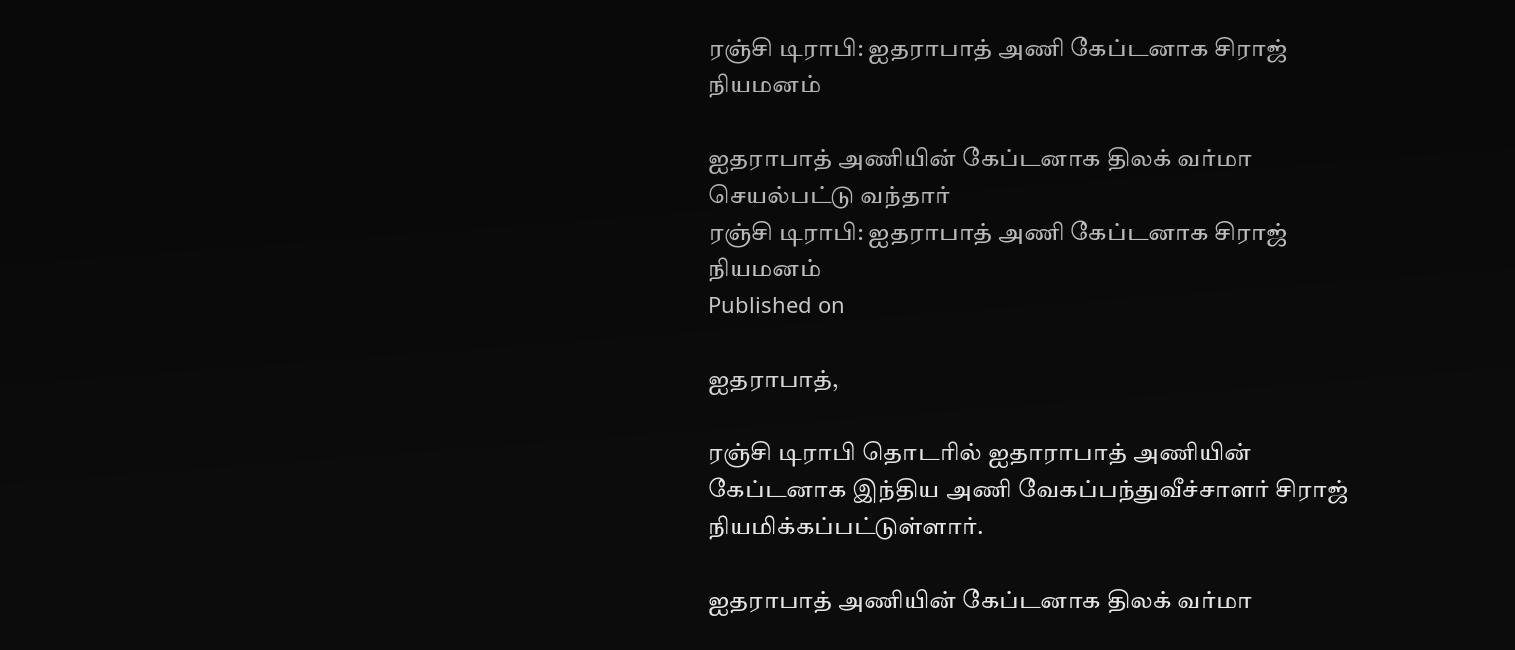ரஞ்சி டிராபி: ஐதராபாத் அணி கேப்டனாக சிராஜ் நியமனம்

ஐதராபாத் அணியின் கேப்டனாக திலக் வர்மா செயல்பட்டு வந்தார்
ரஞ்சி டிராபி: ஐதராபாத் அணி கேப்டனாக சிராஜ் நியமனம்
Published on

ஐதராபாத்,

ரஞ்சி டிராபி தொடரில் ஐதாராபாத் அணியின் கேப்டனாக இந்திய அணி வேகப்பந்துவீச்சாளர் சிராஜ் நியமிக்கப்பட்டுள்ளார்.

ஐதராபாத் அணியின் கேப்டனாக திலக் வர்மா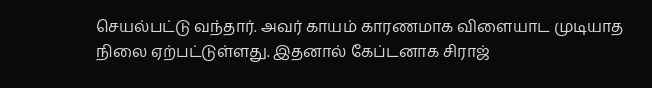செயல்பட்டு வந்தார். அவர் காயம் காரணமாக விளையாட முடியாத நிலை ஏற்பட்டுள்ளது. இதனால் கேப்டனாக சிராஜ்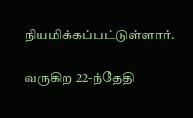நியமிக்கப்பட்டுள்ளார்.

வருகிற 22-ந்தேதி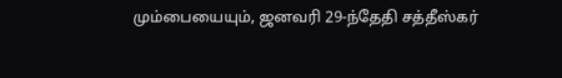மும்பையையும், ஜனவரி 29-ந்தேதி சத்தீஸ்கர்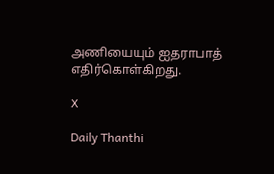அணியையும் ஐதராபாத் எதிர்கொள்கிறது.

X

Daily Thanthi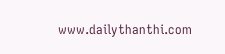www.dailythanthi.com